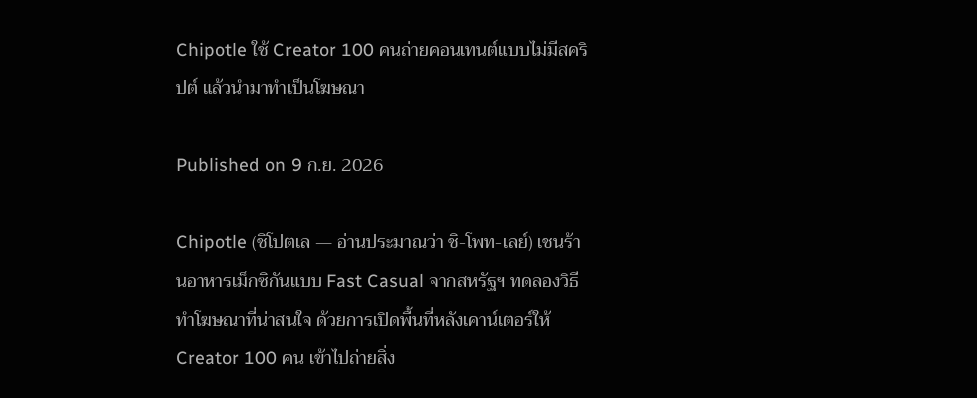Chipotle ใช้ Creator 100 คนถ่ายคอนเทนต์แบบไม่มีสคริปต์ แล้วนำมาทำเป็นโฆษณา

Published on 9 ก.ย. 2026

Chipotle (ชิโปตเล — อ่านประมาณว่า ชิ-โพท-เลย์) เชนร้านอาหารเม็กซิกันแบบ Fast Casual จากสหรัฐฯ ทดลองวิธีทำโฆษณาที่น่าสนใจ ด้วยการเปิดพื้นที่หลังเคาน์เตอร์ให้ Creator 100 คน เข้าไปถ่ายสิ่ง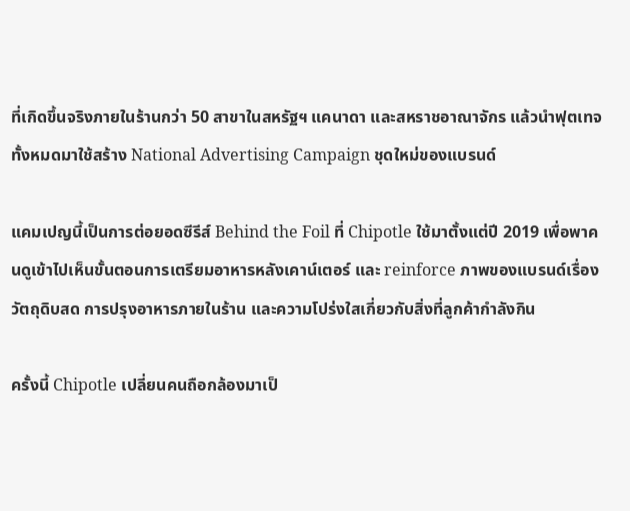ที่เกิดขึ้นจริงภายในร้านกว่า 50 สาขาในสหรัฐฯ แคนาดา และสหราชอาณาจักร แล้วนำฟุตเทจทั้งหมดมาใช้สร้าง National Advertising Campaign ชุดใหม่ของแบรนด์

แคมเปญนี้เป็นการต่อยอดซีรีส์ Behind the Foil ที่ Chipotle ใช้มาตั้งแต่ปี 2019 เพื่อพาคนดูเข้าไปเห็นขั้นตอนการเตรียมอาหารหลังเคาน์เตอร์ และ reinforce ภาพของแบรนด์เรื่องวัตถุดิบสด การปรุงอาหารภายในร้าน และความโปร่งใสเกี่ยวกับสิ่งที่ลูกค้ากำลังกิน

ครั้งนี้ Chipotle เปลี่ยนคนถือกล้องมาเป็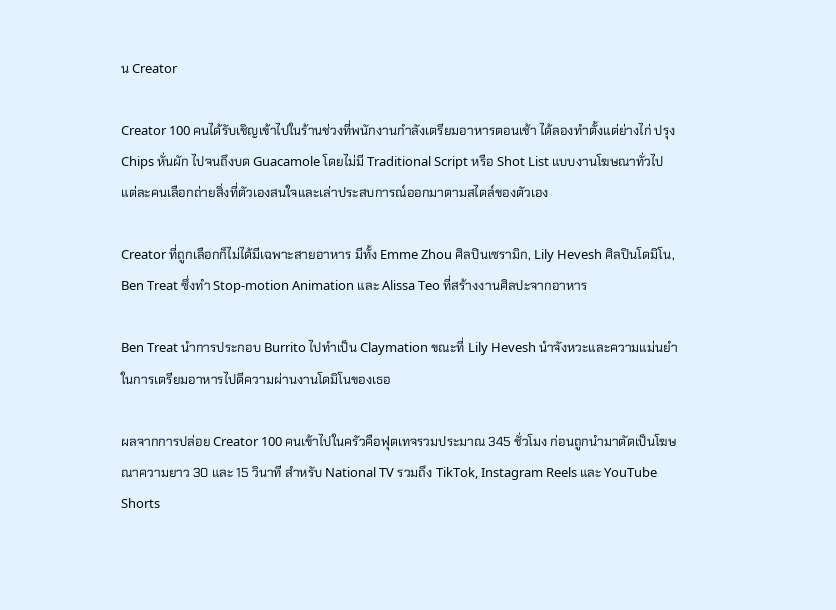น Creator

Creator 100 คนได้รับเชิญเข้าไปในร้านช่วงที่พนักงานกำลังเตรียมอาหารตอนเช้า ได้ลองทำตั้งแต่ย่างไก่ ปรุง Chips หั่นผัก ไปจนถึงบด Guacamole โดยไม่มี Traditional Script หรือ Shot List แบบงานโฆษณาทั่วไป แต่ละคนเลือกถ่ายสิ่งที่ตัวเองสนใจและเล่าประสบการณ์ออกมาตามสไตล์ของตัวเอง

Creator ที่ถูกเลือกก็ไม่ได้มีเฉพาะสายอาหาร มีทั้ง Emme Zhou ศิลปินเซรามิก, Lily Hevesh ศิลปินโดมิโน, Ben Treat ซึ่งทำ Stop-motion Animation และ Alissa Teo ที่สร้างงานศิลปะจากอาหาร

Ben Treat นำการประกอบ Burrito ไปทำเป็น Claymation ขณะที่ Lily Hevesh นำจังหวะและความแม่นยำในการเตรียมอาหารไปตีความผ่านงานโดมิโนของเธอ

ผลจากการปล่อย Creator 100 คนเข้าไปในครัวคือฟุตเทจรวมประมาณ 345 ชั่วโมง ก่อนถูกนำมาตัดเป็นโฆษณาความยาว 30 และ 15 วินาที สำหรับ National TV รวมถึง TikTok, Instagram Reels และ YouTube Shorts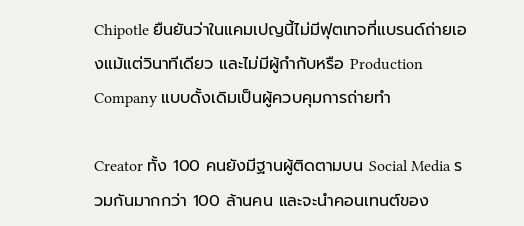Chipotle ยืนยันว่าในแคมเปญนี้ไม่มีฟุตเทจที่แบรนด์ถ่ายเองแม้แต่วินาทีเดียว และไม่มีผู้กำกับหรือ Production Company แบบดั้งเดิมเป็นผู้ควบคุมการถ่ายทำ

Creator ทั้ง 100 คนยังมีฐานผู้ติดตามบน Social Media รวมกันมากกว่า 100 ล้านคน และจะนำคอนเทนต์ของ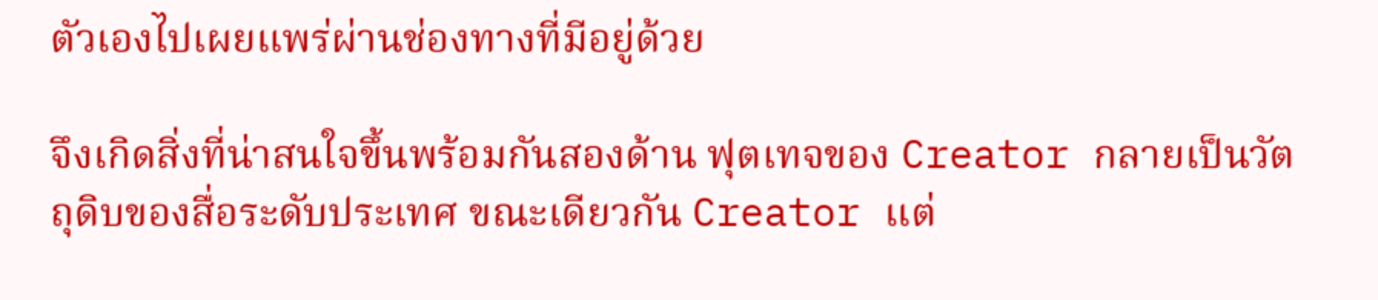ตัวเองไปเผยแพร่ผ่านช่องทางที่มีอยู่ด้วย

จึงเกิดสิ่งที่น่าสนใจขึ้นพร้อมกันสองด้าน ฟุตเทจของ Creator กลายเป็นวัตถุดิบของสื่อระดับประเทศ ขณะเดียวกัน Creator แต่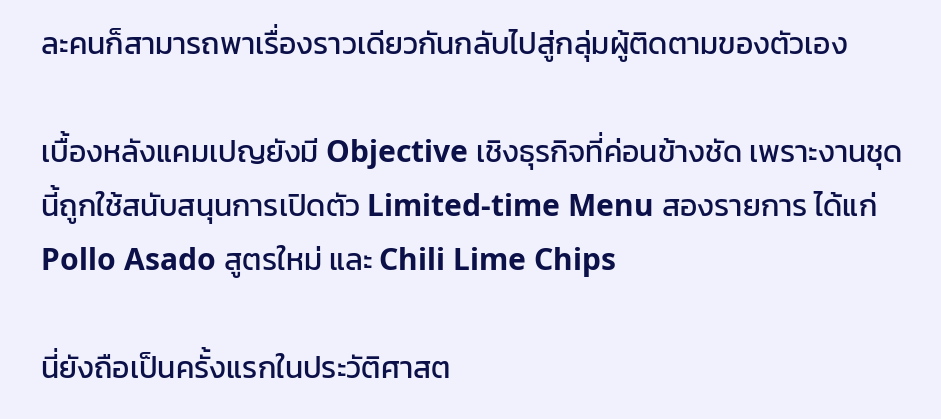ละคนก็สามารถพาเรื่องราวเดียวกันกลับไปสู่กลุ่มผู้ติดตามของตัวเอง

เบื้องหลังแคมเปญยังมี Objective เชิงธุรกิจที่ค่อนข้างชัด เพราะงานชุดนี้ถูกใช้สนับสนุนการเปิดตัว Limited-time Menu สองรายการ ได้แก่ Pollo Asado สูตรใหม่ และ Chili Lime Chips

นี่ยังถือเป็นครั้งแรกในประวัติศาสต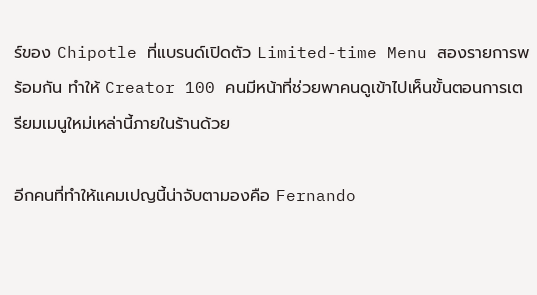ร์ของ Chipotle ที่แบรนด์เปิดตัว Limited-time Menu สองรายการพร้อมกัน ทำให้ Creator 100 คนมีหน้าที่ช่วยพาคนดูเข้าไปเห็นขั้นตอนการเตรียมเมนูใหม่เหล่านี้ภายในร้านด้วย

อีกคนที่ทำให้แคมเปญนี้น่าจับตามองคือ Fernando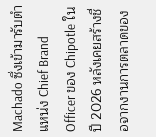Machado ซึ่งเข้ามารับตำแหน่ง Chief Brand Officer ของ Chipotle ในปี 2026 หลังเคยสร้างชื่อจากงานการตลาดของ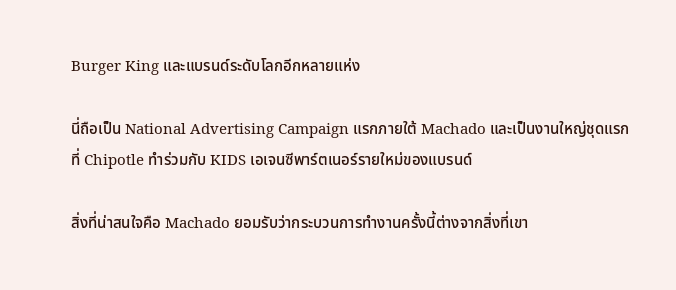Burger King และแบรนด์ระดับโลกอีกหลายแห่ง

นี่ถือเป็น National Advertising Campaign แรกภายใต้ Machado และเป็นงานใหญ่ชุดแรกที่ Chipotle ทำร่วมกับ KIDS เอเจนซีพาร์ตเนอร์รายใหม่ของแบรนด์

สิ่งที่น่าสนใจคือ Machado ยอมรับว่ากระบวนการทำงานครั้งนี้ต่างจากสิ่งที่เขา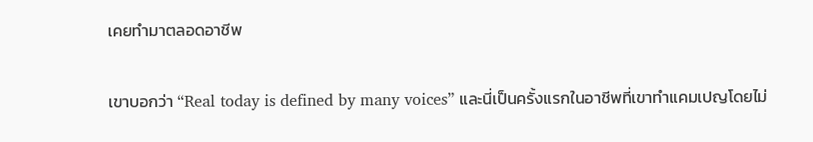เคยทำมาตลอดอาชีพ

เขาบอกว่า “Real today is defined by many voices” และนี่เป็นครั้งแรกในอาชีพที่เขาทำแคมเปญโดยไม่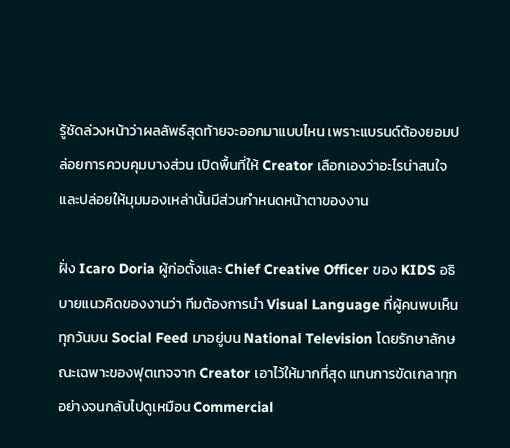รู้ชัดล่วงหน้าว่าผลลัพธ์สุดท้ายจะออกมาแบบไหน เพราะแบรนด์ต้องยอมปล่อยการควบคุมบางส่วน เปิดพื้นที่ให้ Creator เลือกเองว่าอะไรน่าสนใจ และปล่อยให้มุมมองเหล่านั้นมีส่วนกำหนดหน้าตาของงาน

ฝั่ง Icaro Doria ผู้ก่อตั้งและ Chief Creative Officer ของ KIDS อธิบายแนวคิดของงานว่า ทีมต้องการนำ Visual Language ที่ผู้คนพบเห็นทุกวันบน Social Feed มาอยู่บน National Television โดยรักษาลักษณะเฉพาะของฟุตเทจจาก Creator เอาไว้ให้มากที่สุด แทนการขัดเกลาทุกอย่างจนกลับไปดูเหมือน Commercial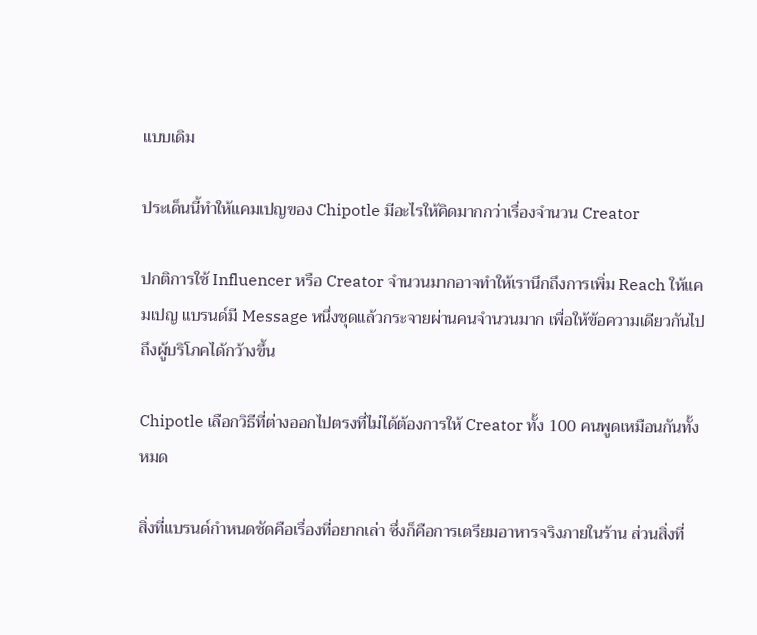แบบเดิม

ประเด็นนี้ทำให้แคมเปญของ Chipotle มีอะไรให้คิดมากกว่าเรื่องจำนวน Creator

ปกติการใช้ Influencer หรือ Creator จำนวนมากอาจทำให้เรานึกถึงการเพิ่ม Reach ให้แคมเปญ แบรนด์มี Message หนึ่งชุดแล้วกระจายผ่านคนจำนวนมาก เพื่อให้ข้อความเดียวกันไปถึงผู้บริโภคได้กว้างขึ้น

Chipotle เลือกวิธีที่ต่างออกไปตรงที่ไม่ได้ต้องการให้ Creator ทั้ง 100 คนพูดเหมือนกันทั้งหมด

สิ่งที่แบรนด์กำหนดชัดคือเรื่องที่อยากเล่า ซึ่งก็คือการเตรียมอาหารจริงภายในร้าน ส่วนสิ่งที่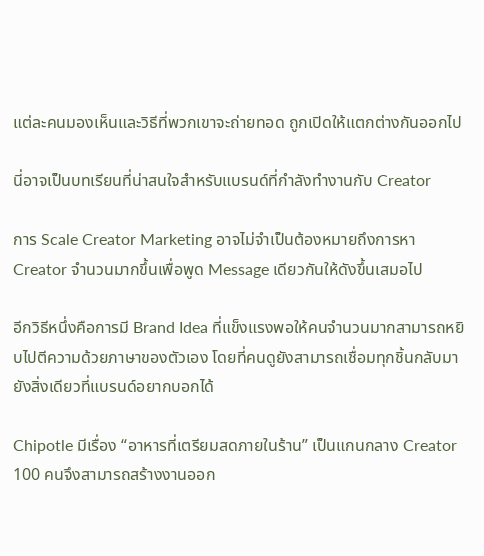แต่ละคนมองเห็นและวิธีที่พวกเขาจะถ่ายทอด ถูกเปิดให้แตกต่างกันออกไป

นี่อาจเป็นบทเรียนที่น่าสนใจสำหรับแบรนด์ที่กำลังทำงานกับ Creator

การ Scale Creator Marketing อาจไม่จำเป็นต้องหมายถึงการหา Creator จำนวนมากขึ้นเพื่อพูด Message เดียวกันให้ดังขึ้นเสมอไป

อีกวิธีหนึ่งคือการมี Brand Idea ที่แข็งแรงพอให้คนจำนวนมากสามารถหยิบไปตีความด้วยภาษาของตัวเอง โดยที่คนดูยังสามารถเชื่อมทุกชิ้นกลับมายังสิ่งเดียวที่แบรนด์อยากบอกได้

Chipotle มีเรื่อง “อาหารที่เตรียมสดภายในร้าน” เป็นแกนกลาง Creator 100 คนจึงสามารถสร้างงานออก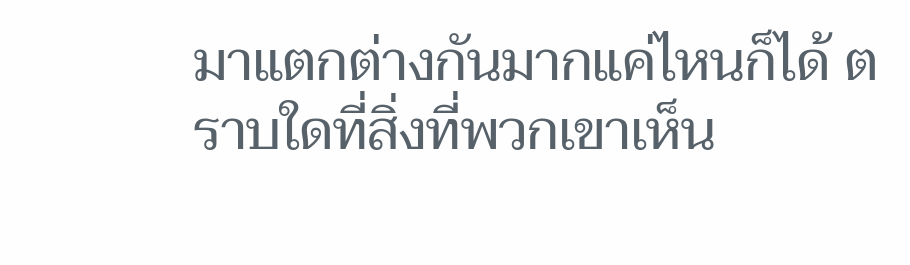มาแตกต่างกันมากแค่ไหนก็ได้ ตราบใดที่สิ่งที่พวกเขาเห็น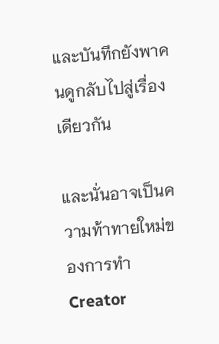และบันทึกยังพาคนดูกลับไปสู่เรื่องเดียวกัน

และนั่นอาจเป็นความท้าทายใหม่ของการทำ Creator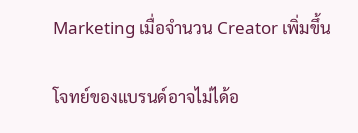Marketing เมื่อจำนวน Creator เพิ่มขึ้น

โจทย์ของแบรนด์อาจไม่ได้อ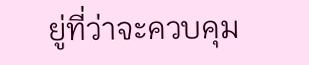ยู่ที่ว่าจะควบคุม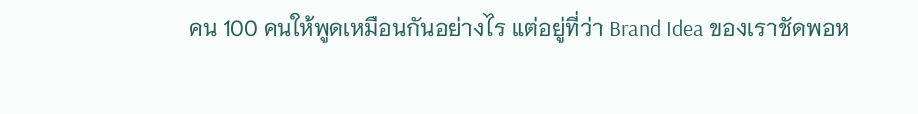คน 100 คนให้พูดเหมือนกันอย่างไร แต่อยู่ที่ว่า Brand Idea ของเราชัดพอห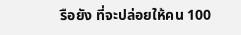รือยัง ที่จะปล่อยให้คน 100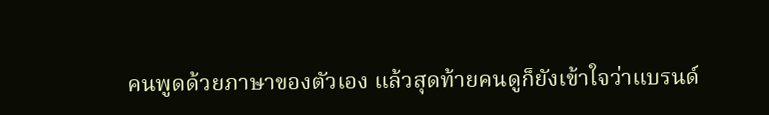คนพูดด้วยภาษาของตัวเอง แล้วสุดท้ายคนดูก็ยังเข้าใจว่าแบรนด์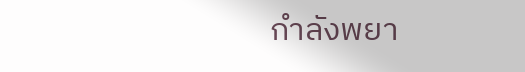กำลังพยา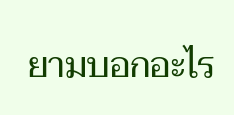ยามบอกอะไร